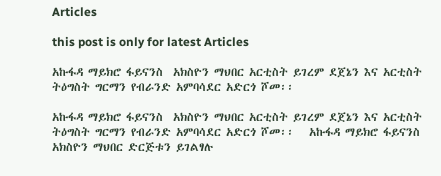Articles

this post is only for latest Articles

አኩፋዳ ማይክሮ ፋይናንስ  አክስዮን ማህበር አርቲስት ይገረም ደጀኔን እና አርቲስት ትዕግስት ግርማን የብራንድ አምባሳደር አድርጎ ሾመ፡፡

አኩፋዳ ማይክሮ ፋይናንስ  አክስዮን ማህበር አርቲስት ይገረም ደጀኔን እና አርቲስት ትዕግስት ግርማን የብራንድ አምባሳደር አድርጎ ሾመ፡፡   አኩፋዳ ማይክሮ ፋይናንስ  አክስዮን ማህበር ድርጅቱን ይገልፃሉ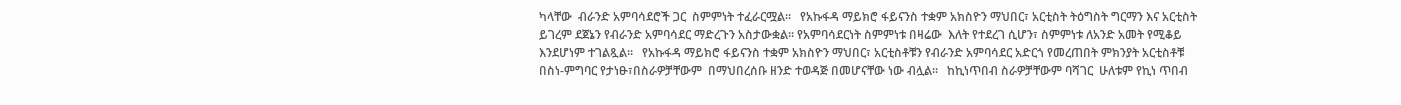ካላቸው  ብራንድ አምባሳደሮች ጋር  ስምምነት ተፈራርሟል።   የአኩፋዳ ማይክሮ ፋይናንስ ተቋም አክስዮን ማህበር፣ አርቲስት ትዕግስት ግርማን እና አርቲስት ይገረም ደጀኔን የብራንድ አምባሳደር ማድረጉን አስታውቋል። የአምባሳደርነት ስምምነቱ በዛሬው  እለት የተደረገ ሲሆን፣ ስምምነቱ ለአንድ አመት የሚቆይ እንደሆነም ተገልጿል።   የአኩፋዳ ማይክሮ ፋይናንስ ተቋም አክስዮን ማህበር፣ አርቲስቶቹን የብራንድ አምባሳደር አድርጎ የመረጠበት ምክንያት አርቲስቶቹ በስነ-ምግባር የታነፁ፣በስራዎቻቸውም  በማህበረሰቡ ዘንድ ተወዳጅ በመሆናቸው ነው ብሏል።   ከኪነጥበብ ስራዎቻቸውም ባሻገር  ሁለቱም የኪነ ጥበብ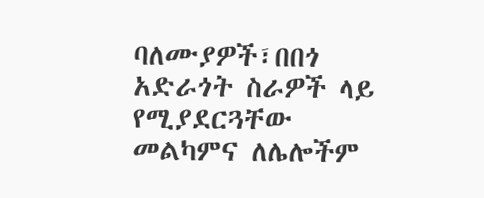ባለሙያዎች፣በበጎ አድራጎት ስራዎች ላይ የሚያደርጓቸው መልካምና ለሌሎችም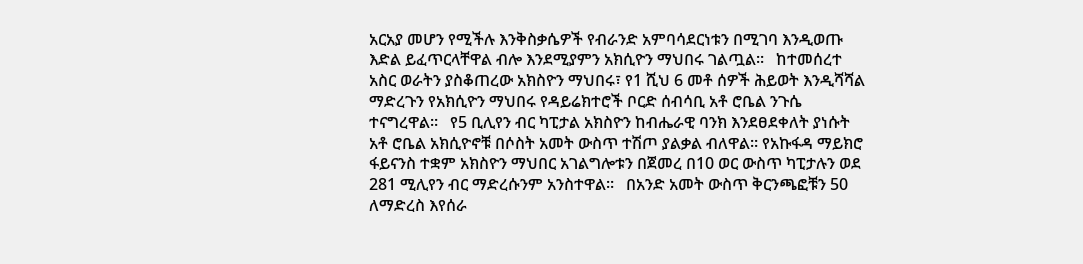አርአያ መሆን የሚችሉ እንቅስቃሴዎች የብራንድ አምባሳደርነቱን በሚገባ እንዲወጡ እድል ይፈጥርላቸዋል ብሎ እንደሚያምን አክሲዮን ማህበሩ ገልጧል፡፡   ከተመሰረተ አስር ወራትን ያስቆጠረው አክስዮን ማህበሩ፣ የ1 ሺህ 6 መቶ ሰዎች ሕይወት እንዲሻሻል ማድረጉን የአክሲዮን ማህበሩ የዳይሬክተሮች ቦርድ ሰብሳቢ አቶ ሮቤል ንጉሴ ተናግረዋል።   የ5 ቢሊየን ብር ካፒታል አክስዮን ከብሔራዊ ባንክ እንደፀደቀለት ያነሱት አቶ ሮቤል አክሲዮኖቹ በሶስት አመት ውስጥ ተሽጦ ያልቃል ብለዋል። የአኩፋዳ ማይክሮ ፋይናንስ ተቋም አክስዮን ማህበር አገልግሎቱን በጀመረ በ10 ወር ውስጥ ካፒታሉን ወደ 281 ሚሊየን ብር ማድረሱንም አንስተዋል።   በአንድ አመት ውስጥ ቅርንጫፎቹን 50 ለማድረስ እየሰራ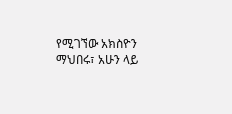የሚገኘው አክስዮን ማህበሩ፣ አሁን ላይ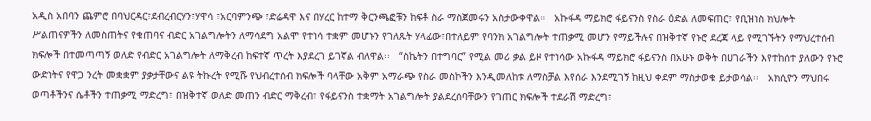አዲስ አበባን ጨምሮ በባህርዳር፣ደብረብርሃን፣ሃዋሳ ፣አርባምንጭ ፣ድሬዳዋ እና በሃረር ከተማ ቅርንጫፎቹን ከፍቶ ስራ ማስጀመሩን አስታውቀዋል።   አኩፋዳ ማይክሮ ፋይናንስ የስራ ዕድል ለመፍጠር፣ የቢዝነስ ክህሎት ሥልጠናዎችን ለመስጠትና የቁጠባና ብድር አገልግሎትን ለማሳደግ አልሞ የተነሳ ተቋም መሆኑን የገለጹት ሃላፊው፣በተለይም የባንክ አገልግሎት ተጠቃሚ መሆን የማይችሉና በዝቅተኛ የኑሮ ደረጃ ላይ የሚገኙትን የማህረተሰብ ክፍሎች በተመጣጣኝ ወለድ የብድር አገልግሎት ለማቅረብ ከፍተኛ ጥረት እያደረገ ይገኛል ብለዋል፡፡   “ስኬትን በተግባር” የሚል መሪ ቃል ይዞ የተነሳው አኩፋዳ ማይክሮ ፋይናንስ በአሁኑ ወቅት በሀገራችን እየተከሰተ ያለውን የኑሮ ውድነትና የዋጋ ንረት መቋቋም ያቃታቸውና ልዩ ትኩረት የሚሹ የህብረተሰብ ክፍሎች ባላቸው አቅም አማራጭ የስራ መስኮችን እንዲመለከቱ ለማስቻል እየሰራ እንደሚገኝ ከዚህ ቀደም ማስታወቁ ይታወሳል፡፡   አክሲዮን ማህበሩ ወጣቶችንና ሴቶችን ተጠቃሚ ማድረግ፣ በዝቅተኛ ወለድ መጠን ብድር ማቅረብ፣ የፋይናንስ ተቋማት አገልግሎት ያልደረሰባቸውን የገጠር ክፍሎች ተደራሽ ማድረግ፣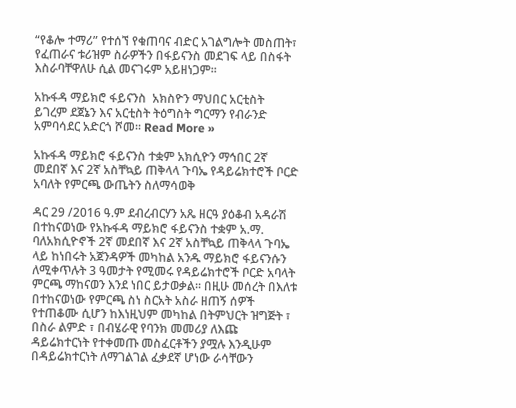“የቆሎ ተማሪ” የተሰኘ የቁጠባና ብድር አገልግሎት መስጠት፣ የፈጠራና ቱሪዝም ስራዎችን በፋይናንስ መደገፍ ላይ በስፋት እስራባቸዋለሁ ሲል መናገሩም አይዘነጋም፡፡

አኩፋዳ ማይክሮ ፋይናንስ  አክስዮን ማህበር አርቲስት ይገረም ደጀኔን እና አርቲስት ትዕግስት ግርማን የብራንድ አምባሳደር አድርጎ ሾመ፡፡ Read More »

አኩፋዳ ማይክሮ ፋይናንስ ተቋም አክሲዮን ማኅበር 2ኛ መደበኛ እና 2ኛ አስቸኳይ ጠቅላላ ጉባኤ የዳይሬክተሮች ቦርድ አባለት የምርጫ ውጤትን ስለማሳወቅ

ዳር 29 /2016 ዓ.ም ደብረብርሃን አጼ ዘርዓ ያዕቆብ አዳራሽ በተከናወነው የአኩፋዳ ማይክሮ ፋይናንስ ተቋም አ.ማ. ባለአክሲዮኖች 2ኛ መደበኛ እና 2ኛ አስቸኳይ ጠቅላላ ጉባኤ ላይ ከነበሩት አጀንዳዎች መካከል አንዱ ማይክሮ ፋይናንሱን ለሚቀጥሉት 3 ዓመታት የሚመሩ የዳይሬክተሮች ቦርድ አባላት ምርጫ ማከናወን እንደ ነበር ይታወቃል፡፡ በዚሁ መሰረት በእለቱ በተከናወነው የምርጫ ስነ ስርአት አስራ ዘጠኝ ሰዎች የተጠቆሙ ሲሆን ከእነዚህም መካከል በትምህርት ዝግጅት ፣ በስራ ልምድ ፣ በብሄራዊ የባንክ መመሪያ ለእጩ ዳይሬክተርነት የተቀመጡ መስፈርቶችን ያሟሉ እንዲሁም በዳይሬክተርነት ለማገልገል ፈቃደኛ ሆነው ራሳቸውን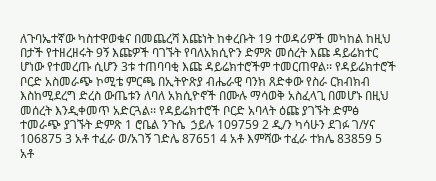ለጉባኤተኛው ካስተዋወቁና በመጨረሻ እጩነት ከቀረቡት 19 ተወዳሪዎች መካከል ከዚህ በታች የተዘረዘሩት 9ኝ እጩዎች ባገኙት የባለአክሲዮን ድምጽ መሰረት እጩ ዳይሬክተር ሆነው የተመረጡ ሲሆን 3ቱ ተጠባባቂ እጩ ዳይሬክተሮችም ተመርጠዋል፡፡ የዳይሬክተሮች ቦርድ አስመራጭ ኮሚቴ ምርጫ በኢትዮጽያ ብሔራዊ ባንክ ጸድቀው የስራ ርክብክብ እስከሚደረግ ድረስ ውጤቱን ለባለ አክሲዮኖች በሙሉ ማሳወቅ አስፈላጊ በመሆኑ በዚህ መሰረት እንዲቀመጥ አድርጓል፡፡ የዳይሬክተሮች ቦርድ አባላት ዕጩ ያገኙት ድምፅ   ተመራጭ ያገኙት ድምጽ 1 ሮቤል ንጉሴ  ኃይሉ 109759 2 ዲ/ን ካሳሁን ደገፉ ገ/ሃና 106875 3 አቶ ተፈራ ወ/አገኝ ገድሌ 87651 4 አቶ እምሻው ተፈራ ተክሌ 83859 5 አቶ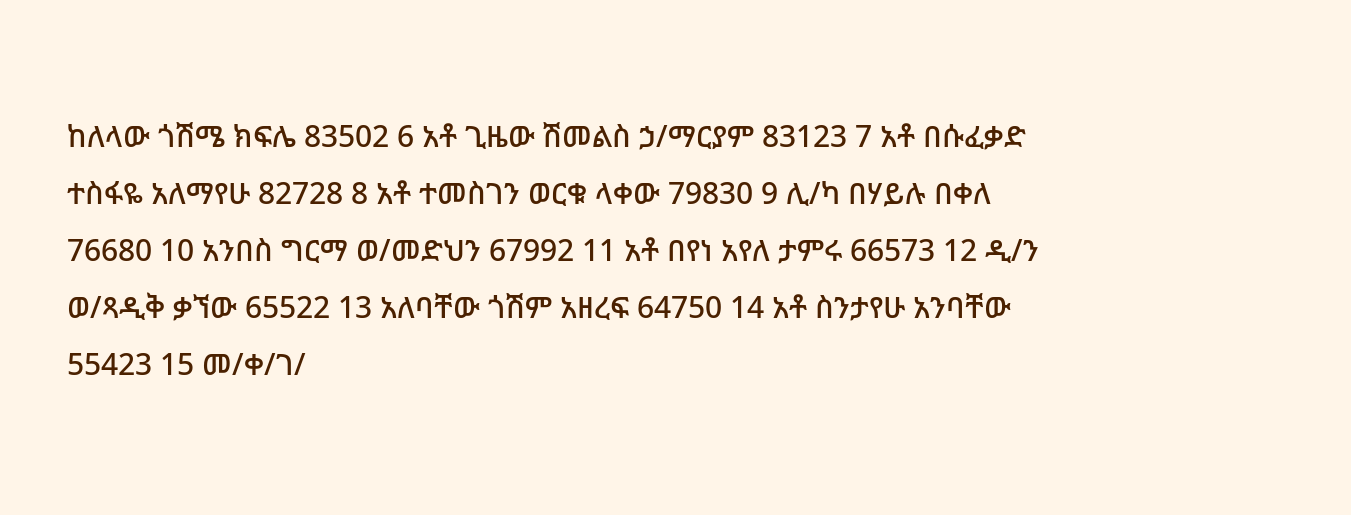ከለላው ጎሽሜ ክፍሌ 83502 6 አቶ ጊዜው ሽመልስ ኃ/ማርያም 83123 7 አቶ በሱፈቃድ ተስፋዬ አለማየሁ 82728 8 አቶ ተመስገን ወርቁ ላቀው 79830 9 ሊ/ካ በሃይሉ በቀለ 76680 10 አንበስ ግርማ ወ/መድህን 67992 11 አቶ በየነ አየለ ታምሩ 66573 12 ዲ/ን ወ/ጻዲቅ ቃኘው 65522 13 አለባቸው ጎሽም አዘረፍ 64750 14 አቶ ስንታየሁ አንባቸው 55423 15 መ/ቀ/ገ/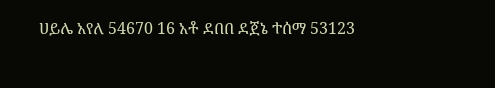ሀይሌ አየለ 54670 16 አቶ ደበበ ደጀኔ ተሰማ 53123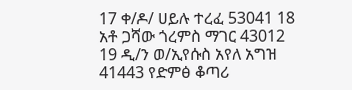17 ቀ/ዶ/ ሀይሉ ተረፈ 53041 18 አቶ ጋሻው ጎረምስ ማገር 43012 19 ዲ/ን ወ/ኢየሱስ አየለ አግዝ 41443 የድምፅ ቆጣሪ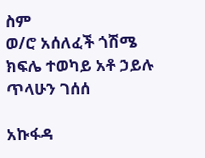ስም                                                    ወ/ሮ አሰለፈች ጎሽሜ ክፍሌ ተወካይ አቶ ኃይሉ ጥላሁን ገሰሰ

አኩፋዳ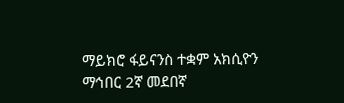ማይክሮ ፋይናንስ ተቋም አክሲዮን ማኅበር 2ኛ መደበኛ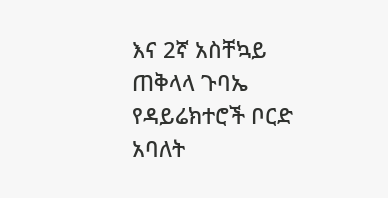እና 2ኛ አስቸኳይ ጠቅላላ ጉባኤ የዳይሬክተሮች ቦርድ አባለት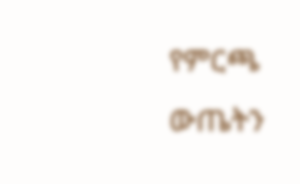የምርጫ ውጤትን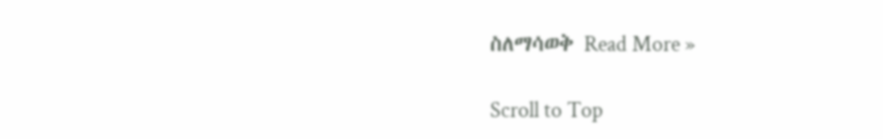ስለማሳወቅ Read More »

Scroll to Top